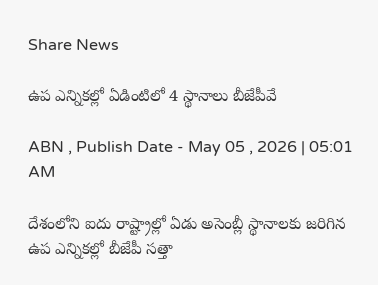Share News

ఉప ఎన్నికల్లో ఏడింటిలో 4 స్థానాలు బీజేపీవే

ABN , Publish Date - May 05 , 2026 | 05:01 AM

దేశంలోని ఐదు రాష్ట్రాల్లో ఏడు అసెంబ్లీ స్థానాలకు జరిగిన ఉప ఎన్నికల్లో బీజేపీ సత్తా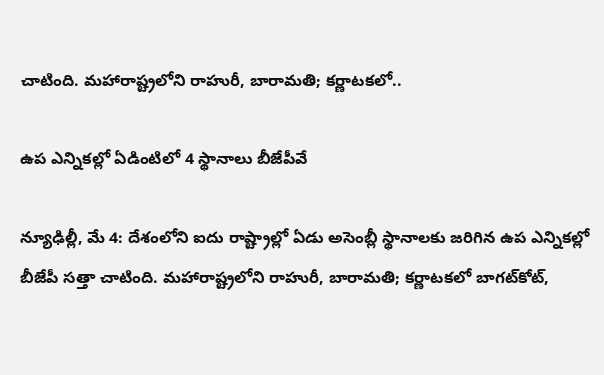చాటింది. మహారాష్ట్రలోని రాహురీ, బారామతి; కర్ణాటకలో..

ఉప ఎన్నికల్లో ఏడింటిలో 4 స్థానాలు బీజేపీవే

న్యూఢిల్లీ, మే 4: దేశంలోని ఐదు రాష్ట్రాల్లో ఏడు అసెంబ్లీ స్థానాలకు జరిగిన ఉప ఎన్నికల్లో బీజేపీ సత్తా చాటింది. మహారాష్ట్రలోని రాహురీ, బారామతి; కర్ణాటకలో బాగట్‌కోట్‌,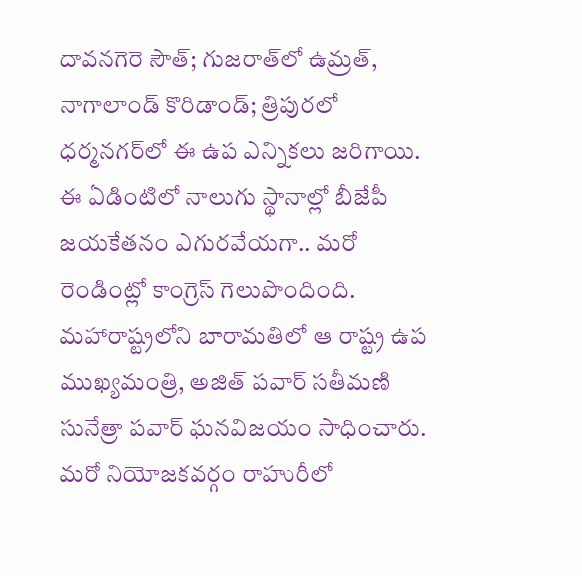దావనగెరె సౌత్‌; గుజరాత్‌లో ఉమ్రత్‌, నాగాలాండ్‌ కొరిడాండ్‌; త్రిపురలో ధర్మనగర్‌లో ఈ ఉప ఎన్నికలు జరిగాయి. ఈ ఏడింటిలో నాలుగు స్థానాల్లో బీజేపీ జయకేతనం ఎగురవేయగా.. మరో రెండింట్లో కాంగ్రెస్‌ గెలుపొందింది. మహారాష్ట్రలోని బారామతిలో ఆ రాష్ట్ర ఉప ముఖ్యమంత్రి, అజిత్‌ పవార్‌ సతీమణి సునేత్రా పవార్‌ ఘనవిజయం సాధించారు. మరో నియోజకవర్గం రాహురీలో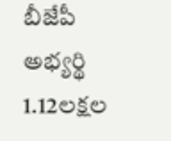బీజేపీ అభ్యర్థి 1.12లక్షల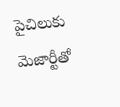పైచిలుకు మెజార్టీతో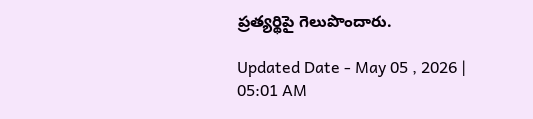ప్రత్యర్థిపై గెలుపొందారు.

Updated Date - May 05 , 2026 | 05:01 AM